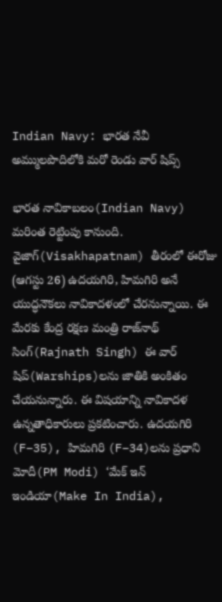Indian Navy: భారత నేవీ అమ్ములపొదిలోకి మరో రెండు వార్ షిప్స్

భారత నావికాబలం(Indian Navy) మరింత రెట్టింపు కానుంది. వైజాగ్(Visakhapatnam) తీరంలో ఈరోజు (ఆగస్టు 26) ఉదయగిరి, హిమగిరి అనే యుద్ధనౌకలు నావికాదళంలో చేరనున్నాయి. ఈ మేరకు కేంద్ర రక్షణ మంత్రి రాజ్‌నాథ్ సింగ్(Rajnath Singh) ఈ వార్ షిప్‌(Warships)లను జాతికి అంకితం చేయనున్నారు. ఈ విషయాన్ని నావికాదళ ఉన్నతాధికారులు ప్రకటించారు. ఉదయగిరి (F–35), హిమగిరి (F–34)లను ప్రధాని మోదీ(PM Modi) ‘మేక్ ఇన్ ఇండియా(Make In India),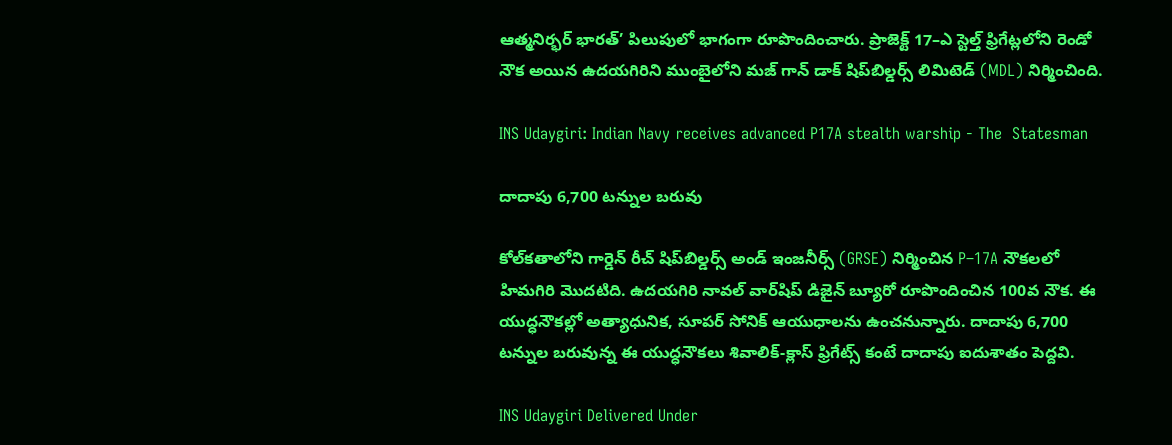ఆత్మనిర్భర్ భారత్’ పిలుపులో భాగంగా రూపొందించారు. ప్రాజెక్ట్ 17–ఎ స్టెల్త్ ఫ్రిగేట్లలోని రెండో నౌక అయిన ఉదయగిరిని ముంబైలోని మజ్ గాన్ డాక్ షిప్‌బిల్డర్స్ లిమిటెడ్ (MDL) నిర్మించింది.

INS Udaygiri: Indian Navy receives advanced P17A stealth warship - The  Statesman

దాదాపు 6,700 టన్నుల బరువు

కోల్‌కతాలోని గార్డెన్ రీచ్ షిప్‌బిల్డర్స్ అండ్ ఇంజనీర్స్ (GRSE) నిర్మించిన P–17A నౌకలలో హిమగిరి మొదటిది. ఉదయగిరి నావల్ వార్‌షిప్ డిజైన్ బ్యూరో రూపొందించిన 100వ నౌక. ఈ యుద్ధనౌకల్లో అత్యాధునిక, సూపర్ సోనిక్ ఆయుధాలను ఉంచనున్నారు. దాదాపు 6,700 టన్నుల బరువున్న ఈ యుద్ధనౌకలు శివాలిక్‌-క్లాస్‌ ఫ్రిగేట్స్‌ కంటే దాదాపు ఐదుశాతం పెద్దవి.

INS Udaygiri Delivered Under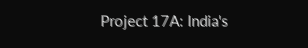Project 17A: India's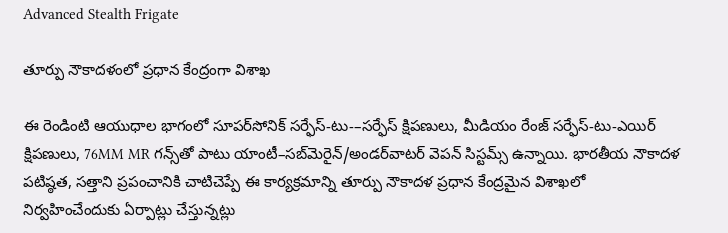Advanced Stealth Frigate

తూర్పు నౌకాదళంలో ప్రధాన కేంద్రంగా విశాఖ

ఈ రెండింటి ఆయుధాల భాగంలో సూపర్‌సోనిక్‌ సర్ఫేస్‌-టు-–సర్ఫేస్‌ క్షిపణులు, మీడియం రేంజ్‌ సర్ఫేస్‌-టు-ఎయిర్‌ క్షిపణులు, 76MM MR గన్స్‌తో పాటు యాంటీ–సబ్‌మెరైన్‌/అండర్‌వాటర్‌ వెపన్‌ సిస్టమ్స్‌ ఉన్నాయి. భారతీయ నౌకాదళ పటిష్ఠత, సత్తాని ప్రపంచానికి చాటిచెప్పే ఈ కార్యక్రమాన్ని తూర్పు నౌకాదళ ప్రధాన కేంద్రమైన విశాఖలో నిర్వహించేందుకు ఏర్పాట్లు చేస్తున్నట్లు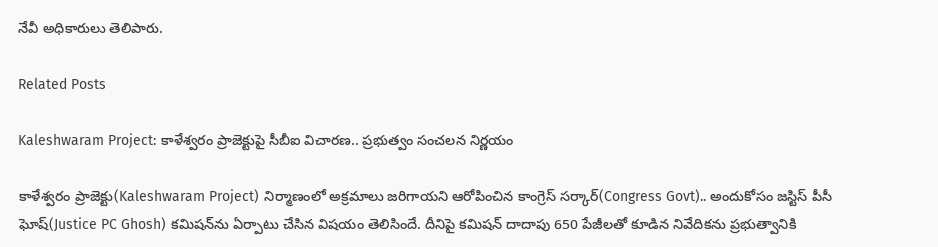నేవీ అధికారులు తెలిపారు.

Related Posts

Kaleshwaram Project: కాళేశ్వరం ప్రాజెక్టుపై సీబీఐ విచారణ.. ప్రభుత్వం సంచలన నిర్ణయం

కాళేశ్వరం ప్రాజెక్టు(Kaleshwaram Project) నిర్మాణంలో అక్రమాలు జరిగాయని ఆరోపించిన కాంగ్రెస్ సర్కార్(Congress Govt).. అందుకోసం జస్టిస్ పీసీ ఘోష్(Justice PC Ghosh) కమిషన్‌ను ఏర్పాటు చేసిన విషయం తెలిసిందే. దీనిపై కమిషన్ దాదాపు 650 పేజీలతో కూడిన నివేదికను ప్రభుత్వానికి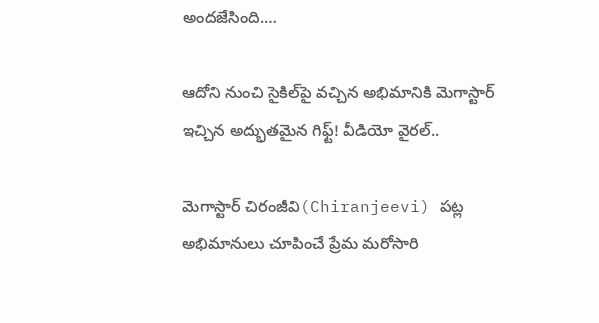అందజేసింది.…

ఆదోని నుంచి సైకిల్‌పై వచ్చిన అభిమానికి మెగాస్టార్ ఇచ్చిన అద్భుతమైన గిఫ్ట్! వీడియో వైరల్..

మెగాస్టార్ చిరంజీవి(Chiranjeevi) పట్ల అభిమానులు చూపించే ప్రేమ మరోసారి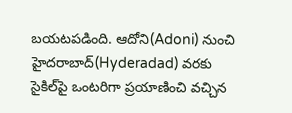బయటపడింది. ఆదోని(Adoni) నుంచి హైదరాబాద్(Hyderadad) వరకు సైకిల్‌పై ఒంటరిగా ప్రయాణించి వచ్చిన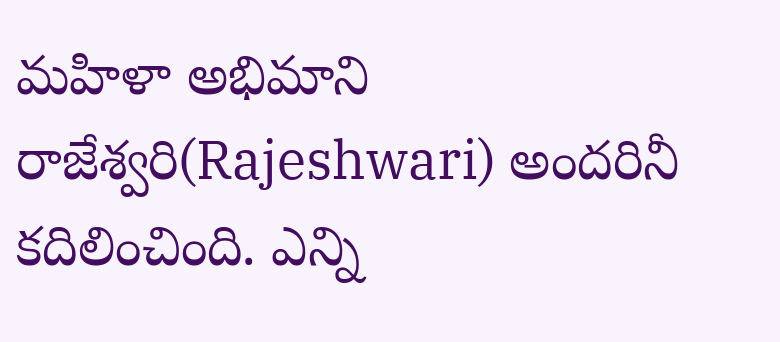మహిళా అభిమాని రాజేశ్వరి(Rajeshwari) అందరినీ కదిలించింది. ఎన్ని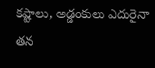కష్టాలు, అడ్డంకులు ఎదురైనా తన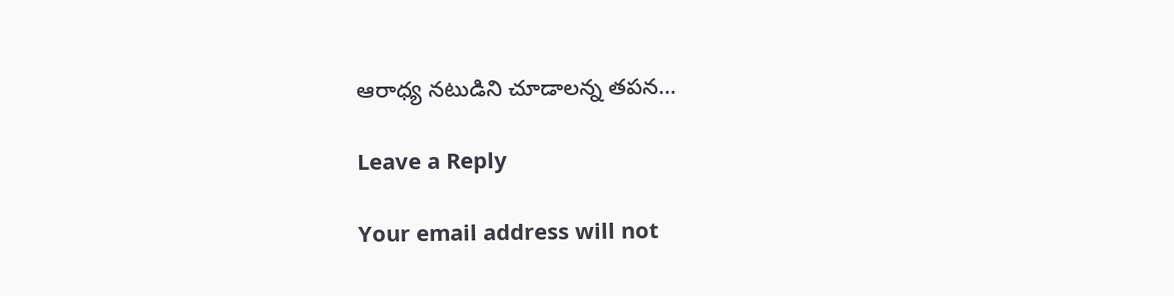ఆరాధ్య నటుడిని చూడాలన్న తపన…

Leave a Reply

Your email address will not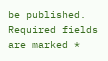be published. Required fields are marked *